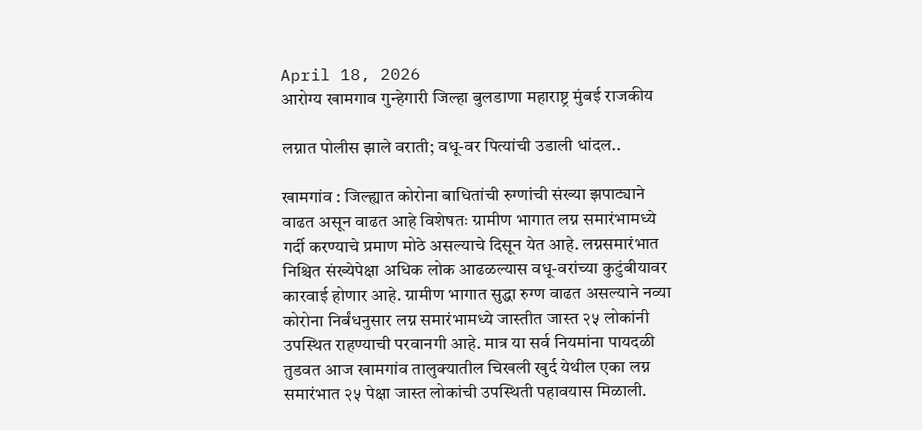April 18, 2026
आरोग्य खामगाव गुन्हेगारी जिल्हा बुलडाणा महाराष्ट्र मुंबई राजकीय

लग्नात पोलीस झाले वराती; वधू-वर पित्यांची उडाली धांदल..

खामगांव : जिल्ह्यात कोरोना बाधितांची रुग्णांची संख्या झपाट्याने वाढत असून वाढत आहे विशेषतः ग्रामीण भागात लग्न समारंभामध्ये गर्दी करण्याचे प्रमाण मोठे असल्याचे दिसून येत आहे. लग्नसमारंभात निश्चित संख्येपेक्षा अधिक लोक आढळल्यास वधू-वरांच्या कुटुंबीयावर कारवाई होणार आहे. ग्रामीण भागात सुद्धा रुग्ण वाढत असल्याने नव्या कोरोना निर्बंधनुसार लग्न समारंभामध्ये जास्तीत जास्त २५ लोकांनी उपस्थित राहण्याची परवानगी आहे. मात्र या सर्व नियमांना पायदळी तुडवत आज खामगांव तालुक्यातील चिखली खुर्द येथील एका लग्न समारंभात २५ पेक्षा जास्त लोकांची उपस्थिती पहावयास मिळाली.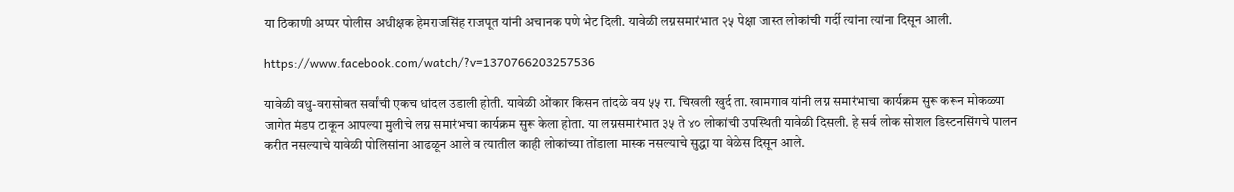या ठिकाणी अप्पर पोलीस अधीक्षक हेमराजसिंह राजपूत यांनी अचानक पणे भेट दिली. यावेळी लग्नसमारंभात २५ पेक्षा जास्त लोकांची गर्दी त्यांना त्यांना दिसून आली.

https://www.facebook.com/watch/?v=1370766203257536

यावेळी वधु-वरासोबत सर्वांची एकच धांदल उडाली होती. यावेळी ओंकार किसन तांदळे वय ५५ रा. चिखली खुर्द ता. खामगाव यांनी लग्न समारंभाचा कार्यक्रम सुरू करून मोकळ्या जागेत मंडप टाकून आपल्या मुलीचे लग्न समारंभचा कार्यक्रम सुरू केला होता. या लग्नसमारंभात ३५ ते ४० लोकांची उपस्थिती यावेळी दिसली. हे सर्व लोक सोशल डिस्टनसिंगचे पालन करीत नसल्याचे यावेळी पोलिसांना आढळून आले व त्यातील काही लोकांच्या तोंडाला मास्क नसल्याचे सुद्धा या वेळेस दिसून आले.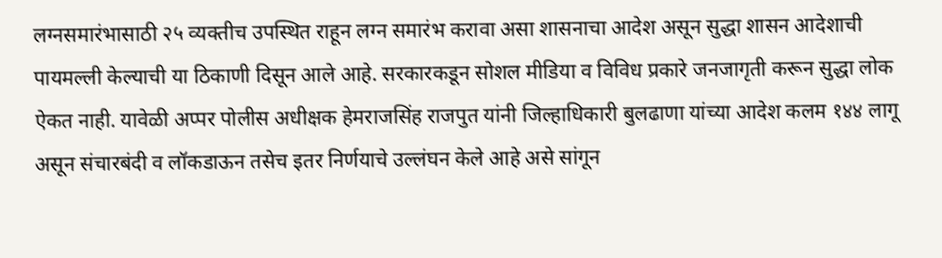लग्नसमारंभासाठी २५ व्यक्तीच उपस्थित राहून लग्न समारंभ करावा असा शासनाचा आदेश असून सुद्धा शासन आदेशाची पायमल्ली केल्याची या ठिकाणी दिसून आले आहे. सरकारकडून सोशल मीडिया व विविध प्रकारे जनजागृती करून सुद्धा लोक ऐकत नाही. यावेळी अप्पर पोलीस अधीक्षक हेमराजसिंह राजपुत यांनी जिल्हाधिकारी बुलढाणा यांच्या आदेश कलम १४४ लागू असून संचारबंदी व लॉकडाऊन तसेच इतर निर्णयाचे उल्लंघन केले आहे असे सांगून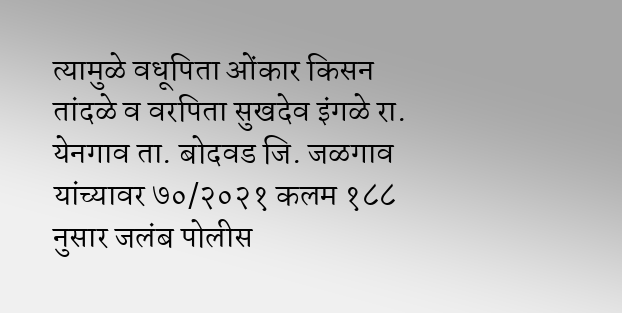त्यामुळे वधूपिता ओंकार किसन तांदळे व वरपिता सुखदेव इंगळे रा. येनगाव ता. बोदवड जि. जळगाव यांच्यावर ७०/२०२१ कलम १८८ नुसार जलंब पोलीस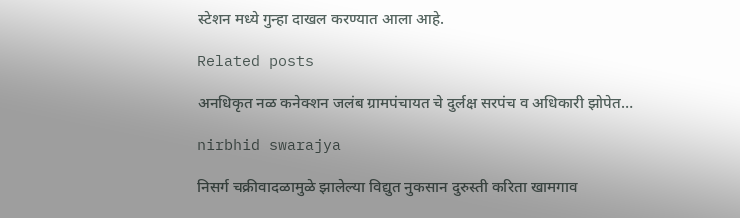स्टेशन मध्ये गुन्हा दाखल करण्यात आला आहे.

Related posts

अनधिकृत नळ कनेक्शन जलंब ग्रामपंचायत चे दुर्लक्ष सरपंच व अधिकारी झोपेत…

nirbhid swarajya

निसर्ग चक्रीवादळामुळे झालेल्या विद्युत नुकसान दुरुस्ती करिता खामगाव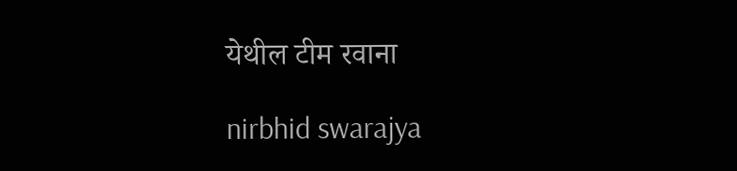येथील टीम रवाना

nirbhid swarajya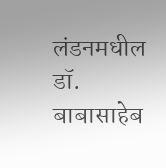लंडनमधील डॉ. बाबासाहेब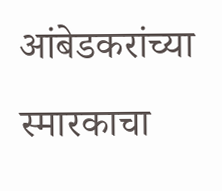आंबेडकरांच्या स्मारकाचा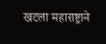खटला महाराष्ट्राने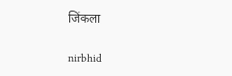जिंकला

nirbhid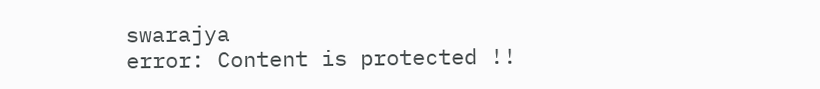swarajya
error: Content is protected !!